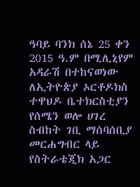ዓባይ ባንክ ሰኔ 25 ቀን 2015 ዓ.ም በሚሊኒየም አዳራሽ በተከናወነው ለኢትዮጵያ ኦርቶዶክስ ተዋህዶ ቤተክርስቲያን የሰሜን ወሎ ሀገረ ስብከት ገቢ ማሰባሰቢያ መርሐግብር ላይ የስትራቴጂክ አጋር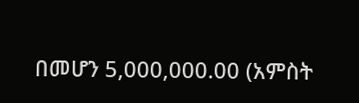በመሆን 5,000,000.00 (አምስት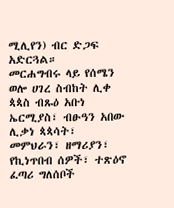ሚሊየን) ብር ድጋፍ አድርጓል።
መርሐግብሩ ላይ የሰሜን ወሎ ሀገረ ስብከት ሊቀ ጳጳስ ብጹዕ አቡነ ኤርሚያስ፣ ብፁዓን አበው ሊቃነ ጳጳሳት፣ መምህራን፣ ዘማሪያን፣ የኪነጥበብ ሰዎች፣ ተጽዕኖ ፈጣሪ ግለሰቦች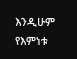እንዲሁም የእምነቱ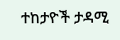ተከታዮች ታዳሚ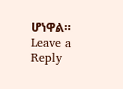ሆነዋል።
Leave a Reply